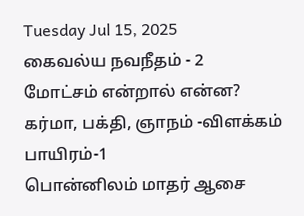Tuesday Jul 15, 2025
கைவல்ய நவநீதம் - 2
மோட்சம் என்றால் என்ன? கர்மா, பக்தி, ஞாநம் -விளக்கம்
பாயிரம்-1
பொன்னிலம் மாதர் ஆசை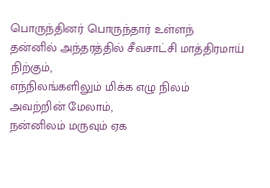பொருந்தினர் பொருந்தார் உள்ளந்
தன்னில் அந்தரத்தில் சீவசாட்சி மாத்திரமாய் நிற்கும்,
எந்நிலங்களிலும் மிக்க எழு நிலம் அவற்றின் மேலாம்,
நன்னிலம் மருவும் ஏக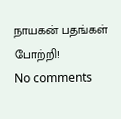நாயகன் பதங்கள் போற்றி!
No comments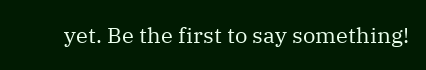yet. Be the first to say something!